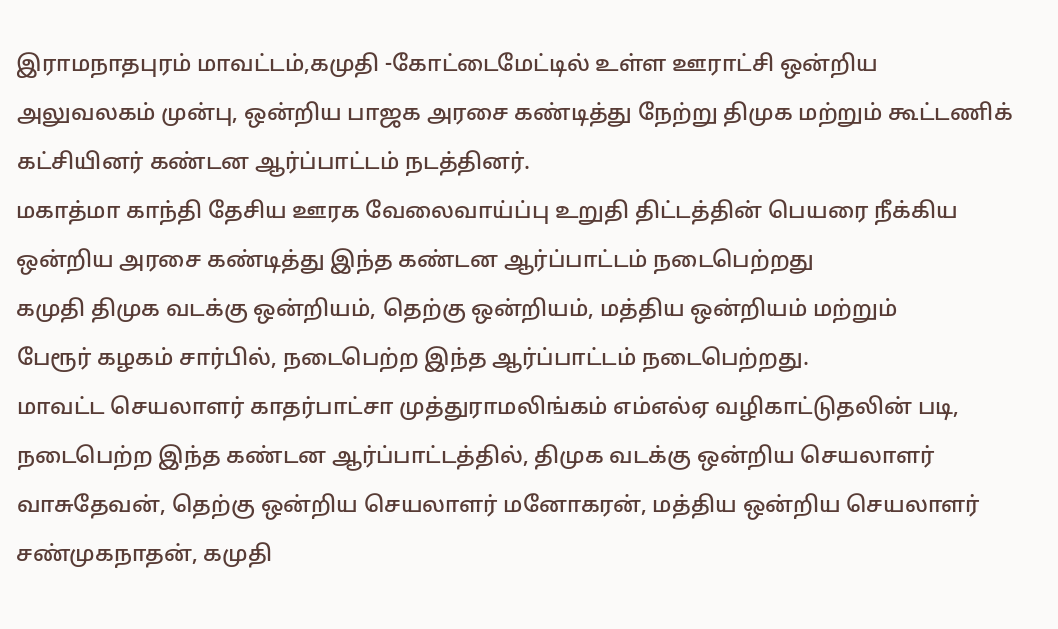இராமநாதபுரம் மாவட்டம்,கமுதி -கோட்டைமேட்டில் உள்ள ஊராட்சி ஒன்றிய அலுவலகம் முன்பு, ஒன்றிய பாஜக அரசை கண்டித்து நேற்று திமுக மற்றும் கூட்டணிக் கட்சியினர் கண்டன ஆர்ப்பாட்டம் நடத்தினர்.
மகாத்மா காந்தி தேசிய ஊரக வேலைவாய்ப்பு உறுதி திட்டத்தின் பெயரை நீக்கிய ஒன்றிய அரசை கண்டித்து இந்த கண்டன ஆர்ப்பாட்டம் நடைபெற்றது
கமுதி திமுக வடக்கு ஒன்றியம், தெற்கு ஒன்றியம், மத்திய ஒன்றியம் மற்றும்
பேரூர் கழகம் சார்பில், நடைபெற்ற இந்த ஆர்ப்பாட்டம் நடைபெற்றது.
மாவட்ட செயலாளர் காதர்பாட்சா முத்துராமலிங்கம் எம்எல்ஏ வழிகாட்டுதலின் படி,
நடைபெற்ற இந்த கண்டன ஆர்ப்பாட்டத்தில், திமுக வடக்கு ஒன்றிய செயலாளர் வாசுதேவன், தெற்கு ஒன்றிய செயலாளர் மனோகரன், மத்திய ஒன்றிய செயலாளர் சண்முகநாதன், கமுதி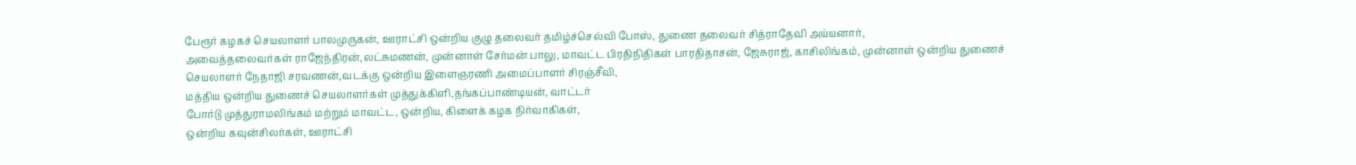பேரூர் கழகச் செயலாளர் பாலமுருகன், ஊராட்சி ஒன்றிய குழு தலைவர் தமிழ்ச்செல்வி போஸ், துணை தலைவர் சித்ராதேவி அய்யனார்,
அவைத்தலைவர்கள் ராஜேந்திரன்,லட்சுமணன், முன்னாள் சேர்மன் பாலு, மாவட்ட பிரதிநிதிகள் பாரதிதாசன், ஜேசுராஜ், காசிலிங்கம், முன்னாள் ஒன்றிய துணைச் செயலாளர் நேதாஜி சரவணன்,வடக்கு ஒன்றிய இளைஞரணி அமைப்பாளர் சிரஞ்சீவி,
மத்திய ஒன்றிய துணைச் செயலாளர்கள் முத்துக்கிளி,தங்கப்பாண்டியன், வாட்டர்
போர்டு முத்துராமலிங்கம் மற்றும் மாவட்ட, ஒன்றிய, கிளைக் கழக நிர்வாகிகள்,
ஒன்றிய கவுன்சிலர்கள், ஊராட்சி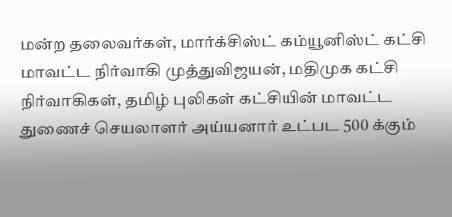மன்ற தலைவர்கள், மார்க்சிஸ்ட் கம்யூனிஸ்ட் கட்சி மாவட்ட நிர்வாகி முத்துவிஜயன், மதிமுக கட்சி நிர்வாகிகள், தமிழ் புலிகள் கட்சியின் மாவட்ட துணைச் செயலாளர் அய்யனார் உட்பட 500 க்கும்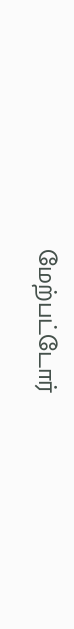மேற்பட்டோர்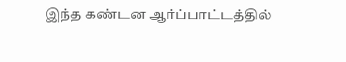இந்த கண்டன ஆர்ப்பாட்டத்தில்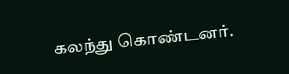கலந்து கொண்டனர்.